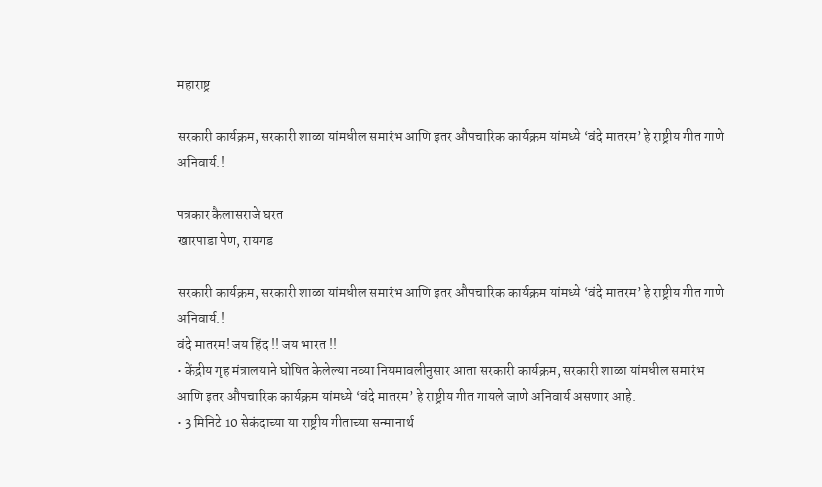महाराष्ट्र

सरकारी कार्यक्रम, सरकारी शाळा यांमधील समारंभ आणि इतर औपचारिक कार्यक्रम यांमध्ये ‘वंदे मातरम’ हे राष्ट्रीय गीत गाणे अनिवार्य.!

पत्रकार कैलासराजे घरत
खारपाडा पेण, रायगड

सरकारी कार्यक्रम, सरकारी शाळा यांमधील समारंभ आणि इतर औपचारिक कार्यक्रम यांमध्ये ‘वंदे मातरम’ हे राष्ट्रीय गीत गाणे अनिवार्य.!
वंदे मातरम! जय हिंद !! जय भारत !!
• केंद्रीय गृह मंत्रालयाने घोषित केलेल्या नव्या नियमावलीनुसार आता सरकारी कार्यक्रम, सरकारी शाळा यांमधील समारंभ आणि इतर औपचारिक कार्यक्रम यांमध्ये ‘वंदे मातरम’ हे राष्ट्रीय गीत गायले जाणे अनिवार्य असणार आहे.
• 3 मिनिटे 10 सेकंदाच्या या राष्ट्रीय गीताच्या सन्मानार्थ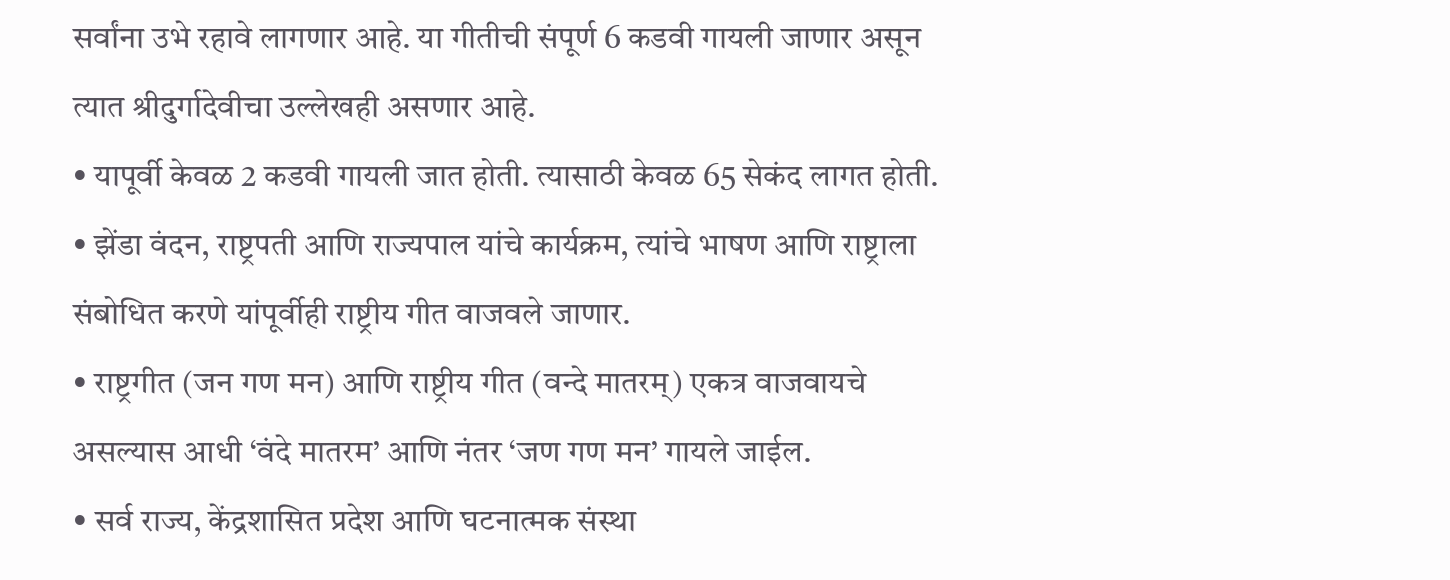सर्वांना उभे रहावे लागणार आहे. या गीतीची संपूर्ण 6 कडवी गायली जाणार असून त्यात श्रीदुर्गादेवीचा उल्लेखही असणार आहे.
• यापूर्वी केवळ 2 कडवी गायली जात होती. त्यासाठी केवळ 65 सेकंद लागत होती.
• झेंडा वंदन, राष्ट्रपती आणि राज्यपाल यांचे कार्यक्रम, त्यांचे भाषण आणि राष्ट्राला संबोधित करणे यांपूर्वीही राष्ट्रीय गीत वाजवले जाणार.
• राष्ट्रगीत (जन गण मन) आणि राष्ट्रीय गीत (वन्दे मातरम्) एकत्र वाजवायचे असल्यास आधी ‘वंदे मातरम’ आणि नंतर ‘जण गण मन’ गायले जाईल.
• सर्व राज्य, केंद्रशासित प्रदेश आणि घटनात्मक संस्था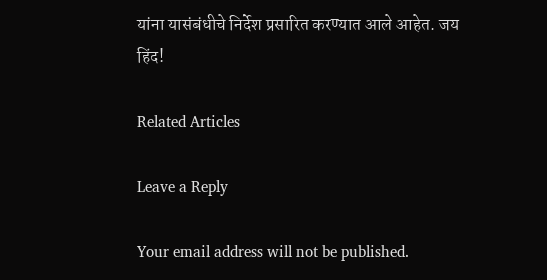यांना यासंबंधीचे निर्देश प्रसारित करण्यात आले आहेत. जय हिंद!

Related Articles

Leave a Reply

Your email address will not be published.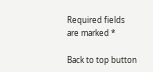Required fields are marked *

Back to top button